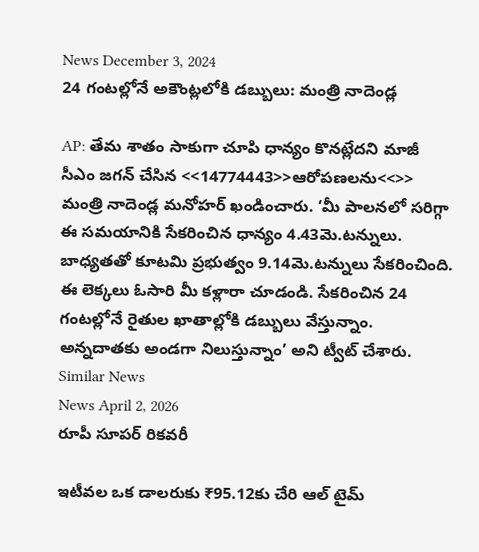News December 3, 2024
24 గంటల్లోనే అకౌంట్లలోకి డబ్బులు: మంత్రి నాదెండ్ల

AP: తేమ శాతం సాకుగా చూపి ధాన్యం కొనట్లేదని మాజీ సీఎం జగన్ చేసిన <<14774443>>ఆరోపణలను<<>> మంత్రి నాదెండ్ల మనోహర్ ఖండించారు. ‘మీ పాలనలో సరిగ్గా ఈ సమయానికి సేకరించిన ధాన్యం 4.43మె.టన్నులు. బాధ్యతతో కూటమి ప్రభుత్వం 9.14మె.టన్నులు సేకరించింది. ఈ లెక్కలు ఓసారి మీ కళ్లారా చూడండి. సేకరించిన 24 గంటల్లోనే రైతుల ఖాతాల్లోకి డబ్బులు వేస్తున్నాం. అన్నదాతకు అండగా నిలుస్తున్నాం’ అని ట్వీట్ చేశారు.
Similar News
News April 2, 2026
రూపీ సూపర్ రికవరీ

ఇటీవల ఒక డాలరుకు ₹95.12కు చేరి ఆల్ టైమ్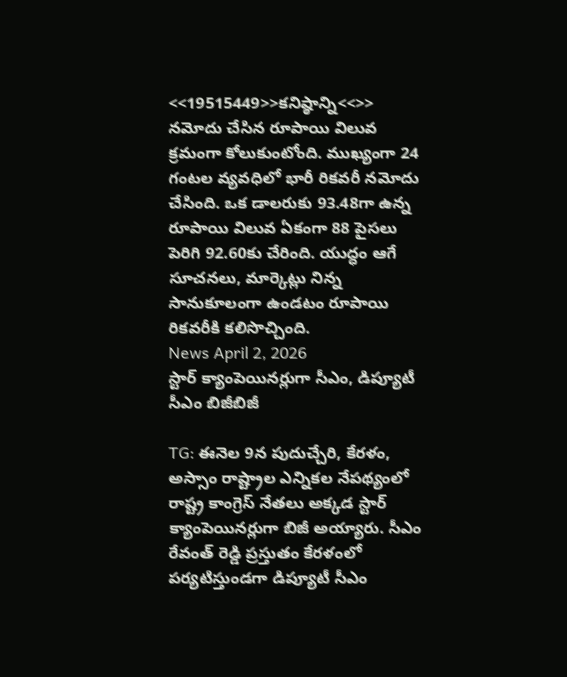<<19515449>>కనిష్ఠాన్ని<<>> నమోదు చేసిన రూపాయి విలువ క్రమంగా కోలుకుంటోంది. ముఖ్యంగా 24 గంటల వ్యవధిలో భారీ రికవరీ నమోదు చేసింది. ఒక డాలరుకు 93.48గా ఉన్న రూపాయి విలువ ఏకంగా 88 పైసలు పెరిగి 92.60కు చేరింది. యుద్ధం ఆగే సూచనలు, మార్కెట్లు నిన్న సానుకూలంగా ఉండటం రూపాయి రికవరీకి కలిసొచ్చింది.
News April 2, 2026
స్టార్ క్యాంపెయినర్లుగా సీఎం, డిప్యూటీ సీఎం బిజీబిజీ

TG: ఈనెల 9న పుదుచ్చేరి, కేరళం, అస్సాం రాష్ట్రాల ఎన్నికల నేపథ్యంలో రాష్ట్ర కాంగ్రెస్ నేతలు అక్కడ స్టార్ క్యాంపెయినర్లుగా బిజీ అయ్యారు. సీఎం రేవంత్ రెడ్డి ప్రస్తుతం కేరళంలో పర్యటిస్తుండగా డిప్యూటీ సీఎం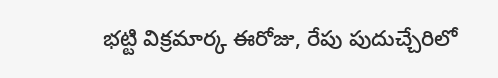భట్టి విక్రమార్క ఈరోజు, రేపు పుదుచ్చేరిలో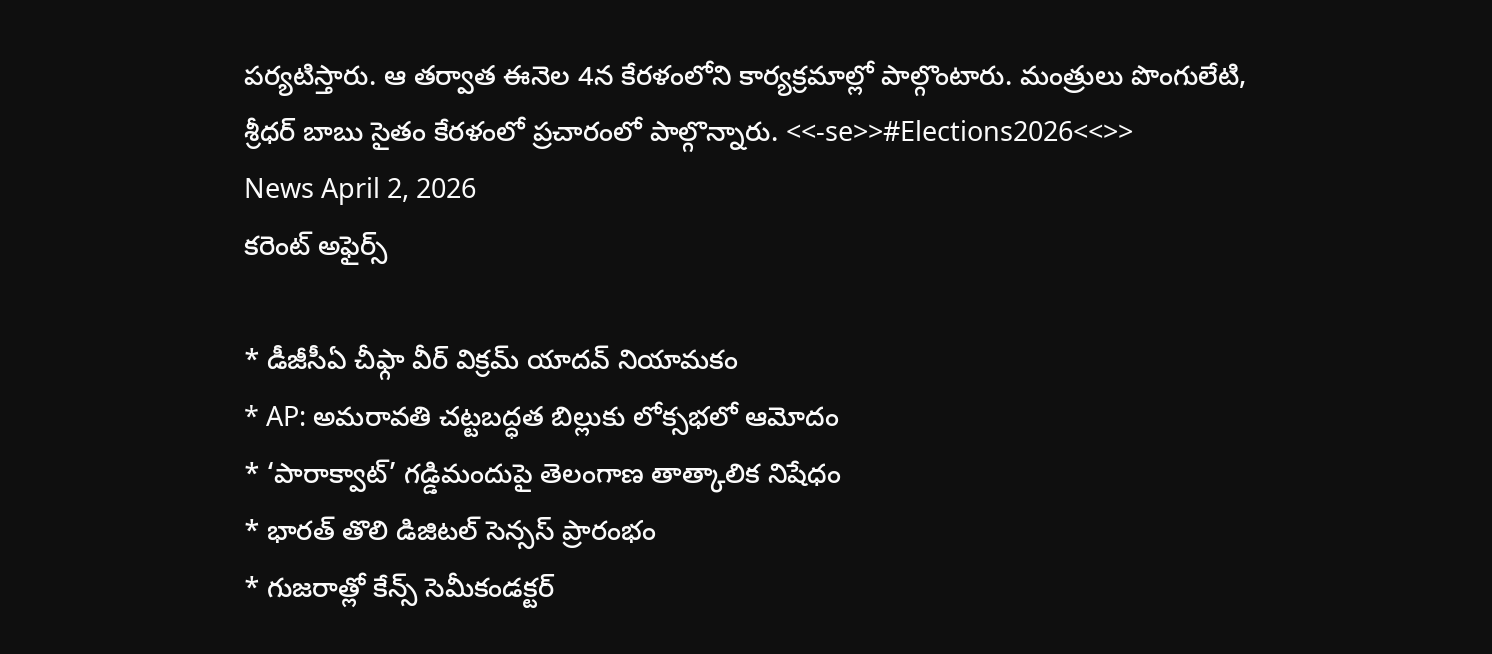పర్యటిస్తారు. ఆ తర్వాత ఈనెల 4న కేరళంలోని కార్యక్రమాల్లో పాల్గొంటారు. మంత్రులు పొంగులేటి, శ్రీధర్ బాబు సైతం కేరళంలో ప్రచారంలో పాల్గొన్నారు. <<-se>>#Elections2026<<>>
News April 2, 2026
కరెంట్ అఫైర్స్

* డీజీసీఏ చీఫ్గా వీర్ విక్రమ్ యాదవ్ నియామకం
* AP: అమరావతి చట్టబద్ధత బిల్లుకు లోక్సభలో ఆమోదం
* ‘పారాక్వాట్’ గడ్డిమందుపై తెలంగాణ తాత్కాలిక నిషేధం
* భారత్ తొలి డిజిటల్ సెన్సస్ ప్రారంభం
* గుజరాత్లో కేన్స్ సెమీకండక్టర్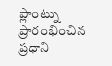ప్లాంట్ను ప్రారంభించిన ప్రధాని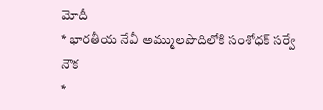మోదీ
* భారతీయ నేవీ అమ్ములపొదిలోకి సంశోధక్ సర్వే నౌక
*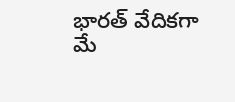భారత్ వేదికగా మే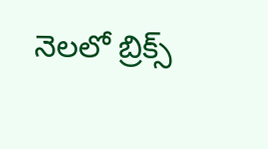నెలలో బ్రిక్స్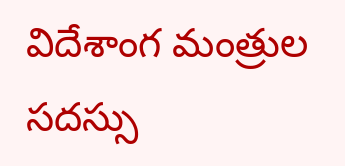విదేశాంగ మంత్రుల సదస్సు